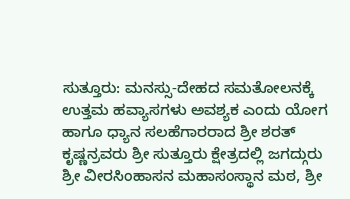ಸುತ್ತೂರು: ಮನಸ್ಸು-ದೇಹದ ಸಮತೋಲನಕ್ಕೆ ಉತ್ತಮ ಹವ್ಯಾಸಗಳು ಅವಶ್ಯಕ ಎಂದು ಯೋಗ ಹಾಗೂ ಧ್ಯಾನ ಸಲಹೆಗಾರರಾದ ಶ್ರೀ ಶರತ್ ಕೃಷ್ಣನ್ರವರು ಶ್ರೀ ಸುತ್ತೂರು ಕ್ಷೇತ್ರದಲ್ಲಿ ಜಗದ್ಗುರು ಶ್ರೀ ವೀರಸಿಂಹಾಸನ ಮಹಾಸಂಸ್ಥಾನ ಮಠ, ಶ್ರೀ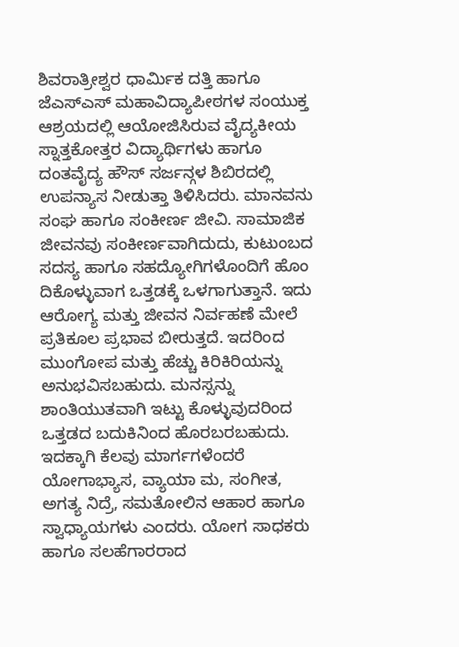ಶಿವರಾತ್ರೀಶ್ವರ ಧಾರ್ಮಿಕ ದತ್ತಿ ಹಾಗೂ ಜೆಎಸ್ಎಸ್ ಮಹಾವಿದ್ಯಾಪೀಠಗಳ ಸಂಯುಕ್ತ ಆಶ್ರಯದಲ್ಲಿ ಆಯೋಜಿಸಿರುವ ವೈದ್ಯಕೀಯ ಸ್ನಾತ್ತಕೋತ್ತರ ವಿದ್ಯಾರ್ಥಿಗಳು ಹಾಗೂ ದಂತವೈದ್ಯ ಹೌಸ್ ಸರ್ಜನ್ಗಳ ಶಿಬಿರದಲ್ಲಿ ಉಪನ್ಯಾಸ ನೀಡುತ್ತಾ ತಿಳಿಸಿದರು. ಮಾನವನು ಸಂಘ ಹಾಗೂ ಸಂಕೀರ್ಣ ಜೀವಿ. ಸಾಮಾಜಿಕ ಜೀವನವು ಸಂಕೀರ್ಣವಾಗಿದುದು, ಕುಟುಂಬದ ಸದಸ್ಯ ಹಾಗೂ ಸಹದ್ಯೋಗಿಗಳೊಂದಿಗೆ ಹೊಂ ದಿಕೊಳ್ಳುವಾಗ ಒತ್ತಡಕ್ಕೆ ಒಳಗಾಗುತ್ತಾನೆ. ಇದು ಆರೋಗ್ಯ ಮತ್ತು ಜೀವನ ನಿರ್ವಹಣೆ ಮೇಲೆ ಪ್ರತಿಕೂಲ ಪ್ರಭಾವ ಬೀರುತ್ತದೆ. ಇದರಿಂದ ಮುಂಗೋಪ ಮತ್ತು ಹೆಚ್ಚು ಕಿರಿಕಿರಿಯನ್ನು ಅನುಭವಿಸಬಹುದು. ಮನಸ್ಸನ್ನು ಶಾಂತಿಯುತವಾಗಿ ಇಟ್ಟು ಕೊಳ್ಳುವುದರಿಂದ ಒತ್ತಡದ ಬದುಕಿನಿಂದ ಹೊರಬರಬಹುದು. ಇದಕ್ಕಾಗಿ ಕೆಲವು ಮಾರ್ಗಗಳೆಂದರೆ ಯೋಗಾಭ್ಯಾಸ, ವ್ಯಾಯಾ ಮ, ಸಂಗೀತ, ಅಗತ್ಯ ನಿದ್ರೆ, ಸಮತೋಲಿನ ಆಹಾರ ಹಾಗೂ ಸ್ವಾಧ್ಯಾಯಗಳು ಎಂದರು. ಯೋಗ ಸಾಧಕರು ಹಾಗೂ ಸಲಹೆಗಾರರಾದ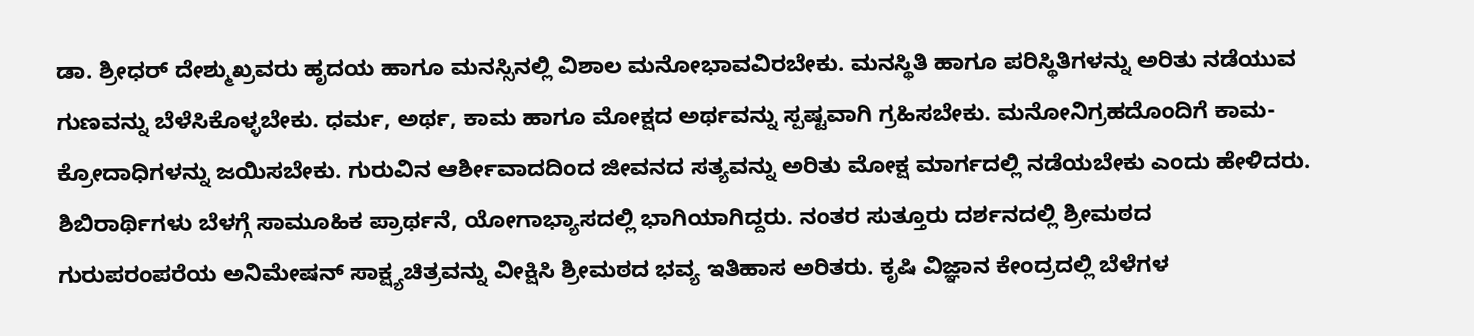ಡಾ. ಶ್ರೀಧರ್ ದೇಶ್ಮುಖ್ರವರು ಹೃದಯ ಹಾಗೂ ಮನಸ್ಸಿನಲ್ಲಿ ವಿಶಾಲ ಮನೋಭಾವವಿರಬೇಕು. ಮನಸ್ಥಿತಿ ಹಾಗೂ ಪರಿಸ್ಥಿತಿಗಳನ್ನು ಅರಿತು ನಡೆಯುವ ಗುಣವನ್ನು ಬೆಳೆಸಿಕೊಳ್ಳಬೇಕು. ಧರ್ಮ, ಅರ್ಥ, ಕಾಮ ಹಾಗೂ ಮೋಕ್ಷದ ಅರ್ಥವನ್ನು ಸ್ಪಷ್ಟವಾಗಿ ಗ್ರಹಿಸಬೇಕು. ಮನೋನಿಗ್ರಹದೊಂದಿಗೆ ಕಾಮ-ಕ್ರೋದಾಧಿಗಳನ್ನು ಜಯಿಸಬೇಕು. ಗುರುವಿನ ಆರ್ಶೀವಾದದಿಂದ ಜೀವನದ ಸತ್ಯವನ್ನು ಅರಿತು ಮೋಕ್ಷ ಮಾರ್ಗದಲ್ಲಿ ನಡೆಯಬೇಕು ಎಂದು ಹೇಳಿದರು. ಶಿಬಿರಾರ್ಥಿಗಳು ಬೆಳಗ್ಗೆ ಸಾಮೂಹಿಕ ಪ್ರಾರ್ಥನೆ, ಯೋಗಾಭ್ಯಾಸದಲ್ಲಿ ಭಾಗಿಯಾಗಿದ್ದರು. ನಂತರ ಸುತ್ತೂರು ದರ್ಶನದಲ್ಲಿ ಶ್ರೀಮಠದ ಗುರುಪರಂಪರೆಯ ಅನಿಮೇಷನ್ ಸಾಕ್ಷ್ಯಚಿತ್ರವನ್ನು ವೀಕ್ಷಿಸಿ ಶ್ರೀಮಠದ ಭವ್ಯ ಇತಿಹಾಸ ಅರಿತರು. ಕೃಷಿ ವಿಜ್ಞಾನ ಕೇಂದ್ರದಲ್ಲಿ ಬೆಳೆಗಳ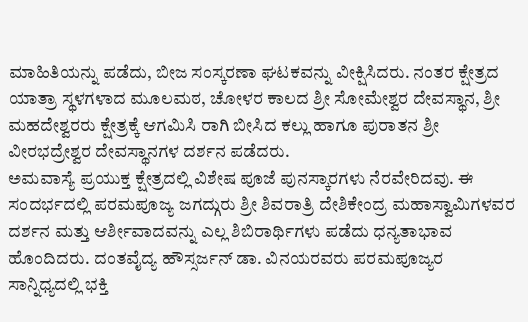ಮಾಹಿತಿಯನ್ನು ಪಡೆದು, ಬೀಜ ಸಂಸ್ಕರಣಾ ಘಟಕವನ್ನು ವೀಕ್ಷಿಸಿದರು. ನಂತರ ಕ್ಷೇತ್ರದ ಯಾತ್ರಾ ಸ್ಥಳಗಳಾದ ಮೂಲಮಠ, ಚೋಳರ ಕಾಲದ ಶ್ರೀ ಸೋಮೇಶ್ವರ ದೇವಸ್ಥಾನ, ಶ್ರೀ ಮಹದೇಶ್ವರರು ಕ್ಷೇತ್ರಕ್ಕೆ ಆಗಮಿಸಿ ರಾಗಿ ಬೀಸಿದ ಕಲ್ಲು ಹಾಗೂ ಪುರಾತನ ಶ್ರೀ ವೀರಭದ್ರೇಶ್ವರ ದೇವಸ್ಥಾನಗಳ ದರ್ಶನ ಪಡೆದರು.
ಅಮವಾಸ್ಯೆ ಪ್ರಯುಕ್ತ ಕ್ಷೇತ್ರದಲ್ಲಿ ವಿಶೇಷ ಪೂಜೆ ಪುನಸ್ಕಾರಗಳು ನೆರವೇರಿದವು. ಈ ಸಂದರ್ಭದಲ್ಲಿ ಪರಮಪೂಜ್ಯ ಜಗದ್ಗುರು ಶ್ರೀ ಶಿವರಾತ್ರಿ ದೇಶಿಕೇಂದ್ರ ಮಹಾಸ್ವಾಮಿಗಳವರ ದರ್ಶನ ಮತ್ತು ಆರ್ಶೀವಾದವನ್ನು ಎಲ್ಲ ಶಿಬಿರಾರ್ಥಿಗಳು ಪಡೆದು ಧನ್ಯತಾಭಾವ ಹೊಂದಿದರು. ದಂತವೈದ್ಯ ಹೌಸ್ಸರ್ಜನ್ ಡಾ. ವಿನಯರವರು ಪರಮಪೂಜ್ಯರ ಸಾನ್ನಿಧ್ಯದಲ್ಲಿ ಭಕ್ತಿ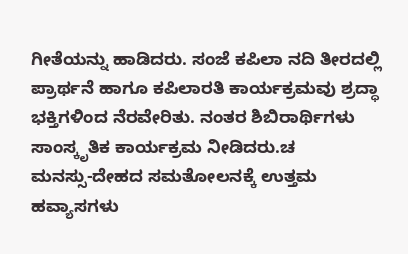ಗೀತೆಯನ್ನು ಹಾಡಿದರು. ಸಂಜೆ ಕಪಿಲಾ ನದಿ ತೀರದಲ್ಲಿ ಪ್ರಾರ್ಥನೆ ಹಾಗೂ ಕಪಿಲಾರತಿ ಕಾರ್ಯಕ್ರಮವು ಶ್ರದ್ಧಾ ಭಕ್ತಿಗಳಿಂದ ನೆರವೇರಿತು. ನಂತರ ಶಿಬಿರಾರ್ಥಿಗಳು ಸಾಂಸ್ಕೃತಿಕ ಕಾರ್ಯಕ್ರಮ ನೀಡಿದರು.ಚ
ಮನಸ್ಸು-ದೇಹದ ಸಮತೋಲನಕ್ಕೆ ಉತ್ತಮ ಹವ್ಯಾಸಗಳು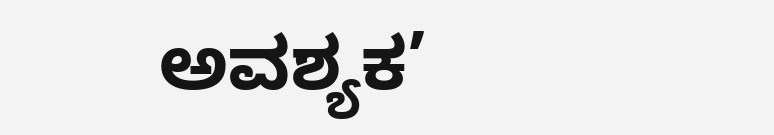ಅವಶ್ಯಕ’